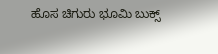ಹೊಸ ಚಿಗುರು ಭೂಮಿ ಬುಕ್ಸ್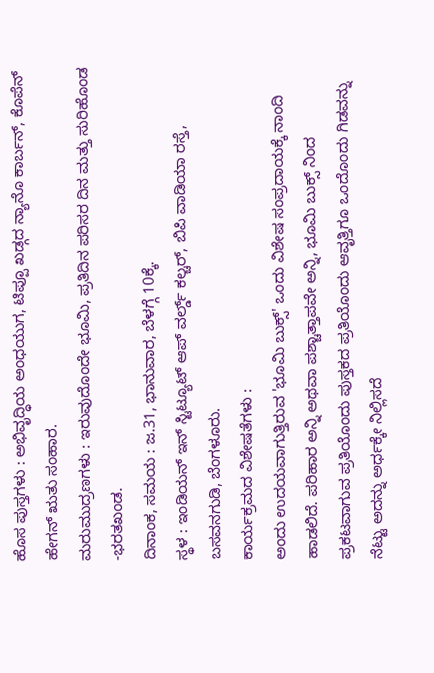ಹೊಸ ಪುಸ್ತಗಳು : ಅಭಿವೃದ್ಧಿಯ ಅಂಧಯುಗ, ಟಿಪ್ಪೂ ಖಡ್ಗದ ನ್ಯಾನೊ ಕಾರ್ಬನ್, ಕೊಪೆನ್ ಹೇಗನ್ ಋತು ಸಂಹಾರ.
ಮರುಮುದ್ರಣಗಳು : ಇರುವುದೊಂದೇ ಭೂಮಿ, ಪ್ರತಿದಿನ ಪರಿಸರ ದಿನ ಮತ್ತು ಸುರಿಹೊಂಡ -ಭರತಖಂಡ.
ದಿನಾಂಕ, ಸಮಯ : ಜ.31, ಭಾನುವಾರ, ಬೆಳಗ್ಗೆ 10ಕ್ಕೆ.
ಸ್ಥಳ : ಇಂಡಿಯನ್ ಇನ್ ಸ್ಟಿಟ್ಯೂಟ್ ಆಪ್ ವರ್ಲ್ಡ್ ಕಲ್ಚರ್, ಬಿಪಿ ವಾಡಿಯಾ ರಸ್ತೆ, ಬಸವನಗುಡಿ, ಬೆಂಗಳೂರು.
ಕಾರ್ಯಕ್ರಮದ ವಿಶೇಷತೆಗಳು :
ಅಂದು ಉದಯವಾಗುತ್ತಿರುವ 'ಭೂಮಿ ಬುಕ್ಸ್' ಒಂದು ವಿಶೇಷ ಸಂಪ್ರದಾಯಕ್ಕೆ ನಾಂದಿ ಹಾಡಲಿದೆ. ಪರಿಹಾರ ಅನ್ನಿ ಅಥವಾ ಪಶ್ಚಾತ್ತಾಪವೇ ಅನ್ನಿ, ಭೂಮಿ ಬುಕ್ಸ್ ನಿಂದ ಪ್ರಕಟವಾಗುವ ಪ್ರತಿಯೊಂದು ಪುಸ್ತಕದ ಪ್ರತಿಯೊಂದು ಆವೃತ್ತಿಗೂ ಒಂದೊಂದು ಗಿಡವನ್ನು ನೆಟ್ಟು ಅದನ್ನು ಅರ್ಧಕ್ಕೇ ನಿಲ್ಲಿಸದೆ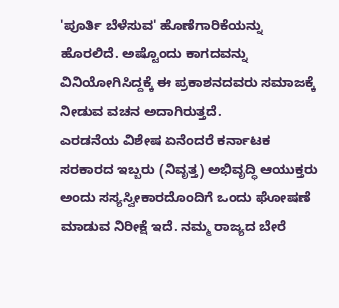'ಪೂರ್ತಿ ಬೆಳೆಸುವ' ಹೊಣೆಗಾರಿಕೆಯನ್ನು ಹೊರಲಿದೆ. ಅಷ್ಟೊಂದು ಕಾಗದವನ್ನು ವಿನಿಯೋಗಿಸಿದ್ದಕ್ಕೆ ಈ ಪ್ರಕಾಶನದವರು ಸಮಾಜಕ್ಕೆ ನೀಡುವ ವಚನ ಅದಾಗಿರುತ್ತದೆ.
ಎರಡನೆಯ ವಿಶೇಷ ಏನೆಂದರೆ ಕರ್ನಾಟಕ ಸರಕಾರದ ಇಬ್ಬರು (ನಿವೃತ್ತ) ಅಭಿವೃದ್ಧಿ ಆಯುಕ್ತರು ಅಂದು ಸಸ್ಯಸ್ವೀಕಾರದೊಂದಿಗೆ ಒಂದು ಘೋಷಣೆ ಮಾಡುವ ನಿರೀಕ್ಷೆ ಇದೆ. ನಮ್ಮ ರಾಜ್ಯದ ಬೇರೆ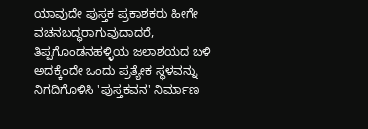ಯಾವುದೇ ಪುಸ್ತಕ ಪ್ರಕಾಶಕರು ಹೀಗೇ ವಚನಬದ್ಧರಾಗುವುದಾದರೆ, ತಿಪ್ಪಗೊಂಡನಹಳ್ಳಿಯ ಜಲಾಶಯದ ಬಳಿ ಅದಕ್ಕೆಂದೇ ಒಂದು ಪ್ರತ್ಯೇಕ ಸ್ಥಳವನ್ನು ನಿಗದಿಗೊಳಿಸಿ 'ಪುಸ್ತಕವನ' ನಿರ್ಮಾಣ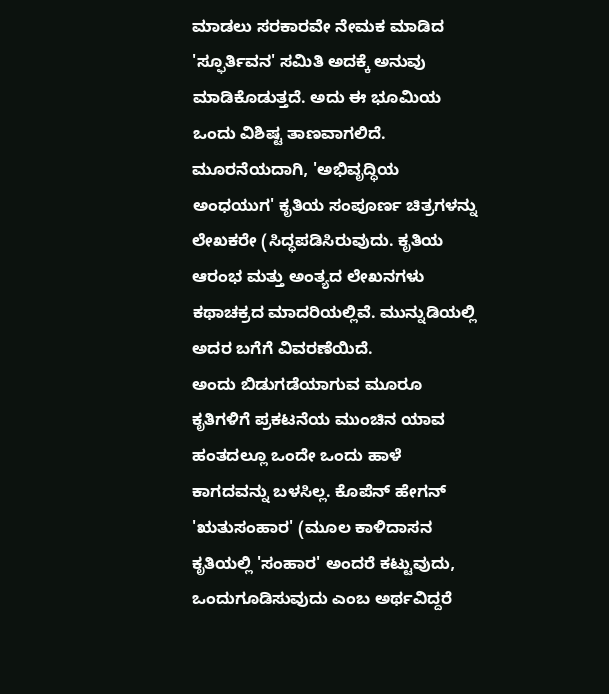ಮಾಡಲು ಸರಕಾರವೇ ನೇಮಕ ಮಾಡಿದ 'ಸ್ಫೂರ್ತಿವನ' ಸಮಿತಿ ಅದಕ್ಕೆ ಅನುವು ಮಾಡಿಕೊಡುತ್ತದೆ. ಅದು ಈ ಭೂಮಿಯ ಒಂದು ವಿಶಿಷ್ಟ ತಾಣವಾಗಲಿದೆ.
ಮೂರನೆಯದಾಗಿ, 'ಅಭಿವೃದ್ಧಿಯ ಅಂಧಯುಗ' ಕೃತಿಯ ಸಂಪೂರ್ಣ ಚಿತ್ರಗಳನ್ನು ಲೇಖಕರೇ (ಸಿದ್ಧಪಡಿಸಿರುವುದು. ಕೃತಿಯ ಆರಂಭ ಮತ್ತು ಅಂತ್ಯದ ಲೇಖನಗಳು ಕಥಾಚಕ್ರದ ಮಾದರಿಯಲ್ಲಿವೆ. ಮುನ್ನುಡಿಯಲ್ಲಿ ಅದರ ಬಗೆಗೆ ವಿವರಣೆಯಿದೆ.
ಅಂದು ಬಿಡುಗಡೆಯಾಗುವ ಮೂರೂ ಕೃತಿಗಳಿಗೆ ಪ್ರಕಟನೆಯ ಮುಂಚಿನ ಯಾವ ಹಂತದಲ್ಲೂ ಒಂದೇ ಒಂದು ಹಾಳೆ ಕಾಗದವನ್ನು ಬಳಸಿಲ್ಲ. ಕೊಪೆನ್ ಹೇಗನ್ 'ಋತುಸಂಹಾರ' (ಮೂಲ ಕಾಳಿದಾಸನ ಕೃತಿಯಲ್ಲಿ 'ಸಂಹಾರ' ಅಂದರೆ ಕಟ್ಟುವುದು, ಒಂದುಗೂಡಿಸುವುದು ಎಂಬ ಅರ್ಥವಿದ್ದರೆ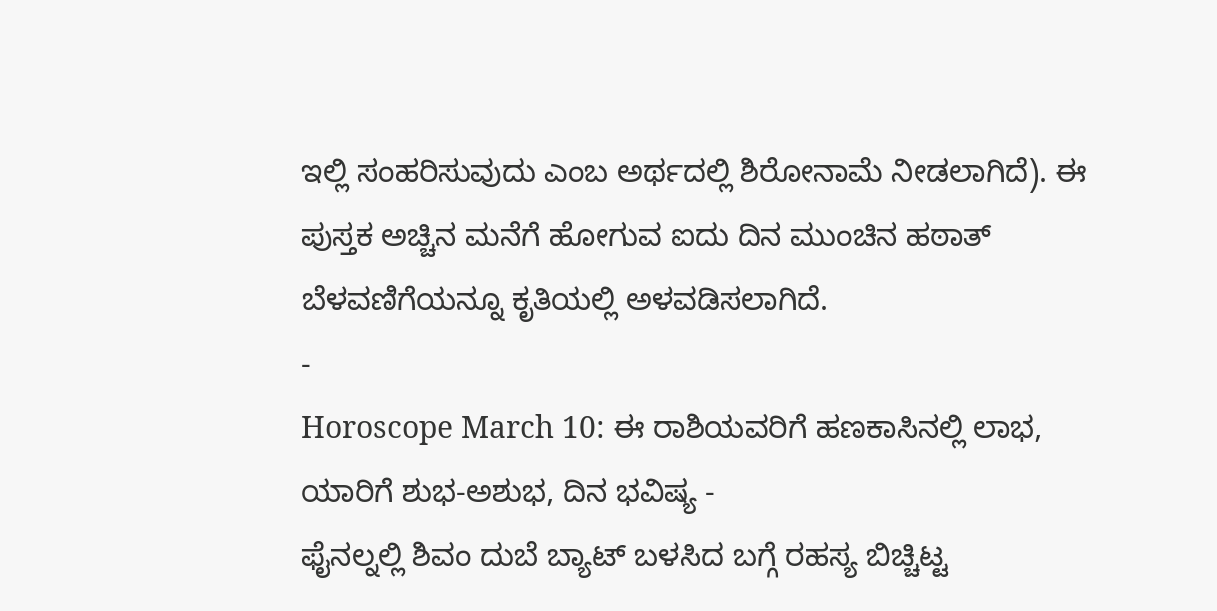ಇಲ್ಲಿ ಸಂಹರಿಸುವುದು ಎಂಬ ಅರ್ಥದಲ್ಲಿ ಶಿರೋನಾಮೆ ನೀಡಲಾಗಿದೆ). ಈ ಪುಸ್ತಕ ಅಚ್ಚಿನ ಮನೆಗೆ ಹೋಗುವ ಐದು ದಿನ ಮುಂಚಿನ ಹಠಾತ್ ಬೆಳವಣಿಗೆಯನ್ನೂ ಕೃತಿಯಲ್ಲಿ ಅಳವಡಿಸಲಾಗಿದೆ.
-
Horoscope March 10: ಈ ರಾಶಿಯವರಿಗೆ ಹಣಕಾಸಿನಲ್ಲಿ ಲಾಭ, ಯಾರಿಗೆ ಶುಭ-ಅಶುಭ, ದಿನ ಭವಿಷ್ಯ -
ಫೈನಲ್ನಲ್ಲಿ ಶಿವಂ ದುಬೆ ಬ್ಯಾಟ್ ಬಳಸಿದ ಬಗ್ಗೆ ರಹಸ್ಯ ಬಿಚ್ಚಿಟ್ಟ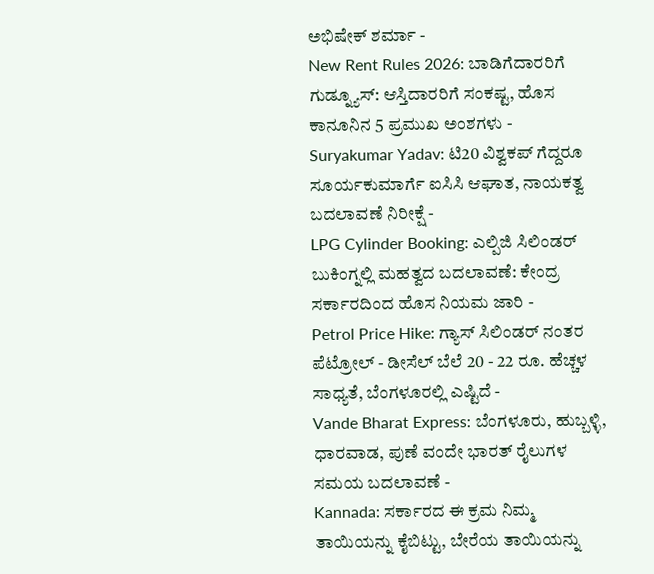ಅಭಿಷೇಕ್ ಶರ್ಮಾ -
New Rent Rules 2026: ಬಾಡಿಗೆದಾರರಿಗೆ ಗುಡ್ನ್ಯೂಸ್: ಆಸ್ತಿದಾರರಿಗೆ ಸಂಕಷ್ಟ, ಹೊಸ ಕಾನೂನಿನ 5 ಪ್ರಮುಖ ಅಂಶಗಳು -
Suryakumar Yadav: ಟಿ20 ವಿಶ್ವಕಪ್ ಗೆದ್ದರೂ ಸೂರ್ಯಕುಮಾರ್ಗೆ ಐಸಿಸಿ ಆಘಾತ, ನಾಯಕತ್ವ ಬದಲಾವಣೆ ನಿರೀಕ್ಷೆ -
LPG Cylinder Booking: ಎಲ್ಪಿಜಿ ಸಿಲಿಂಡರ್ ಬುಕಿಂಗ್ನಲ್ಲಿ ಮಹತ್ವದ ಬದಲಾವಣೆ: ಕೇಂದ್ರ ಸರ್ಕಾರದಿಂದ ಹೊಸ ನಿಯಮ ಜಾರಿ -
Petrol Price Hike: ಗ್ಯಾಸ್ ಸಿಲಿಂಡರ್ ನಂತರ ಪೆಟ್ರೋಲ್ - ಡೀಸೆಲ್ ಬೆಲೆ 20 - 22 ರೂ. ಹೆಚ್ಚಳ ಸಾಧ್ಯತೆ, ಬೆಂಗಳೂರಲ್ಲಿ ಎಷ್ಟಿದೆ -
Vande Bharat Express: ಬೆಂಗಳೂರು, ಹುಬ್ಬಳ್ಳಿ, ಧಾರವಾಡ, ಪುಣೆ ವಂದೇ ಭಾರತ್ ರೈಲುಗಳ ಸಮಯ ಬದಲಾವಣೆ -
Kannada: ಸರ್ಕಾರದ ಈ ಕ್ರಮ ನಿಮ್ಮ ತಾಯಿಯನ್ನು ಕೈಬಿಟ್ಟು, ಬೇರೆಯ ತಾಯಿಯನ್ನು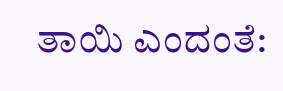ತಾಯಿ ಎಂದಂತೆ: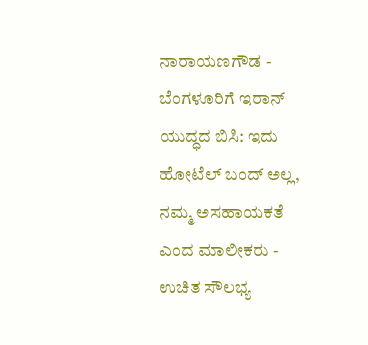ನಾರಾಯಣಗೌಡ -
ಬೆಂಗಳೂರಿಗೆ ಇರಾನ್ ಯುದ್ಧದ ಬಿಸಿ: ಇದು ಹೋಟೆಲ್ ಬಂದ್ ಅಲ್ಲ, ನಮ್ಮ ಅಸಹಾಯಕತೆ ಎಂದ ಮಾಲೀಕರು -
ಉಚಿತ ಸೌಲಭ್ಯ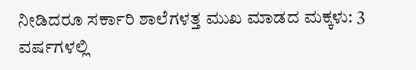ನೀಡಿದರೂ ಸರ್ಕಾರಿ ಶಾಲೆಗಳತ್ತ ಮುಖ ಮಾಡದ ಮಕ್ಕಳು: 3 ವರ್ಷಗಳಲ್ಲಿ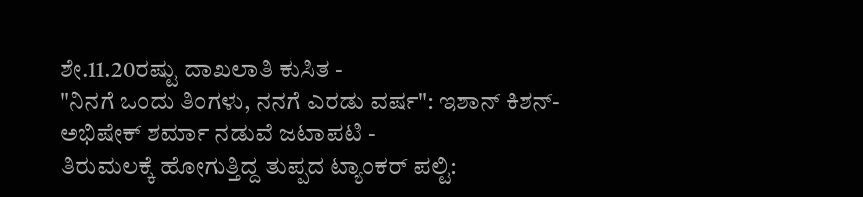ಶೇ.11.20ರಷ್ಟು ದಾಖಲಾತಿ ಕುಸಿತ -
"ನಿನಗೆ ಒಂದು ತಿಂಗಳು, ನನಗೆ ಎರಡು ವರ್ಷ": ಇಶಾನ್ ಕಿಶನ್-ಅಭಿಷೇಕ್ ಶರ್ಮಾ ನಡುವೆ ಜಟಾಪಟಿ -
ತಿರುಮಲಕ್ಕೆ ಹೋಗುತ್ತಿದ್ದ ತುಪ್ಪದ ಟ್ಯಾಂಕರ್ ಪಲ್ಟಿ: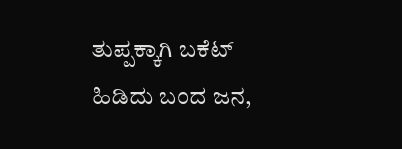ತುಪ್ಪಕ್ಕಾಗಿ ಬಕೆಟ್ ಹಿಡಿದು ಬಂದ ಜನ,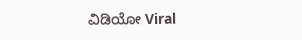ವಿಡಿಯೋ Viral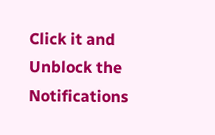Click it and Unblock the Notifications